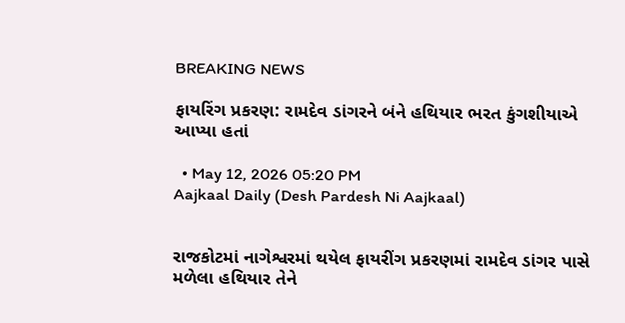BREAKING NEWS

ફાયરિંગ પ્રકરણ: રામદેવ ડાંગરને બંને હથિયાર ભરત કુંગશીયાએ આપ્યા હતાં

  • May 12, 2026 05:20 PM
Aajkaal Daily (Desh Pardesh Ni Aajkaal)


રાજકોટમાં નાગેશ્વરમાં થયેલ ફાયરીંગ પ્રકરણમાં રામદેવ ડાંગર પાસે મળેલા હથિયાર તેને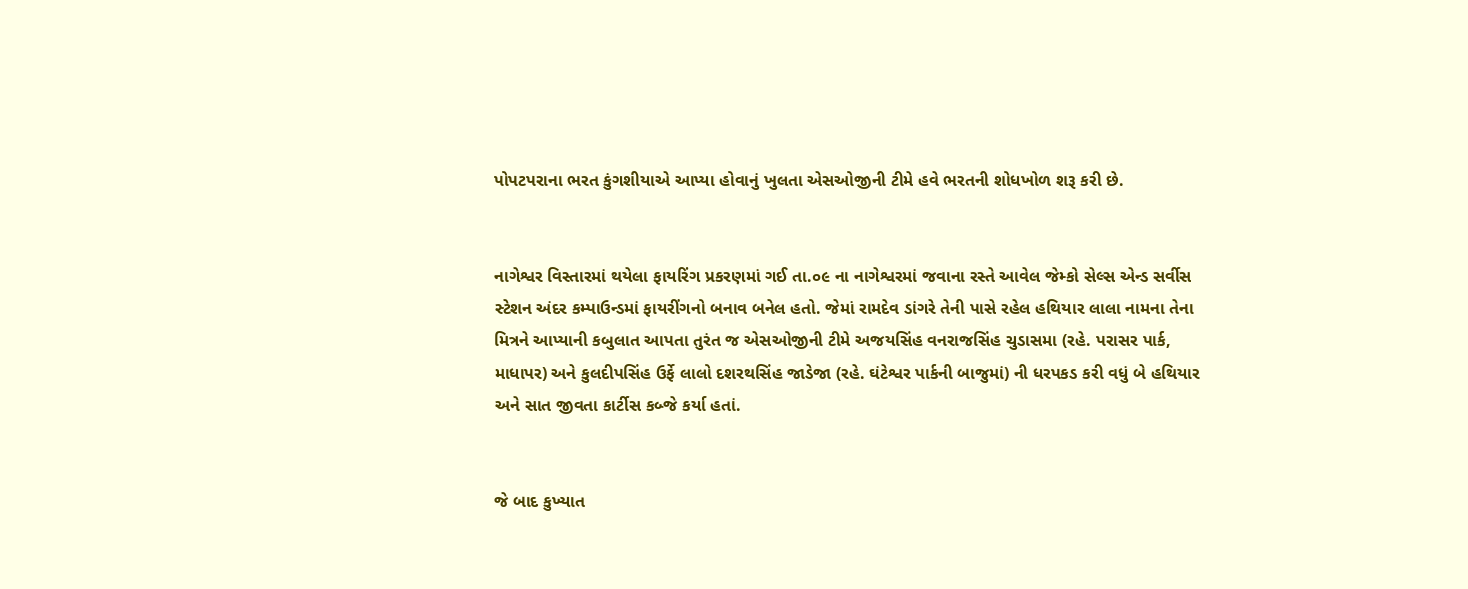પોપટપરાના ભરત કુંગશીયાએ આપ્યા હોવાનું ખુલતા એસઓજીની ટીમે હવે ભરતની શોધખોળ શરૂ કરી છે.


નાગેશ્વર વિસ્તારમાં થયેલા ફાયરિંગ પ્રકરણમાં ગઈ તા.૦૯ ના નાગેશ્વરમાં જવાના રસ્તે આવેલ જેમ્કો સેલ્સ એન્ડ સર્વીસ સ્ટેશન અંદર કમ્પાઉન્ડમાં ફાયરીંગનો બનાવ બનેલ હતો. જેમાં રામદેવ ડાંગરે તેની પાસે રહેલ હથિયાર લાલા નામના તેના મિત્રને આપ્યાની કબુલાત આપતા તુરંત જ એસઓજીની ટીમે અજયસિંહ વનરાજસિંહ ચુડાસમા (રહે. પરાસર પાર્ક, માધાપર) અને કુલદીપસિંહ ઉર્ફે લાલો દશરથસિંહ જાડેજા (રહે. ઘંટેશ્વર પાર્કની બાજુમાં) ની ધરપકડ કરી વધું બે હથિયાર અને સાત જીવતા કાર્ટીસ કબ્જે કર્યા હતાં.


જે બાદ કુખ્યાત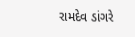રામદેવ ડાંગરે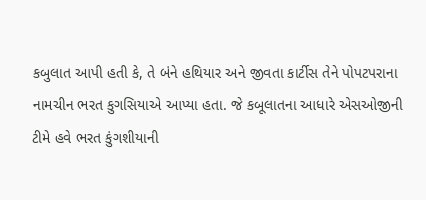કબુલાત આપી હતી કે, તે બંને હથિયાર અને જીવતા કાર્ટીસ તેને પોપટપરાના નામચીન ભરત કુગસિયાએ આપ્યા હતા. જે કબૂલાતના આધારે એસઓજીની ટીમે હવે ભરત કુંગશીયાની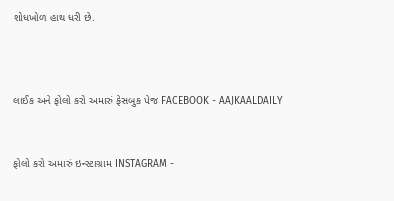શોધખોળ હાથ ધરી છે.



લાઈક અને ફોલો કરો અમારું ફેસબુક પેજ FACEBOOK - AAJKAALDAILY


ફોલો કરો અમારું ઇન્સ્ટાગ્રામ INSTAGRAM -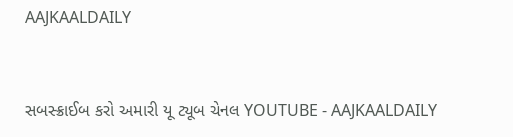AAJKAALDAILY


સબસ્ક્રાઈબ કરો અમારી યૂ ટ્યૂબ ચેનલ YOUTUBE - AAJKAALDAILY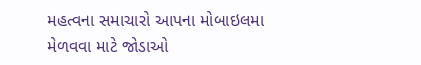મહત્વના સમાચારો આપના મોબાઇલમા મેળવવા માટે જોડાઓ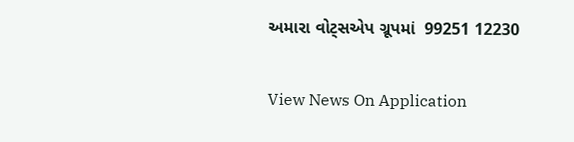અમારા વોટ્સએપ ગ્રૂપમાં  99251 12230

View News On Application